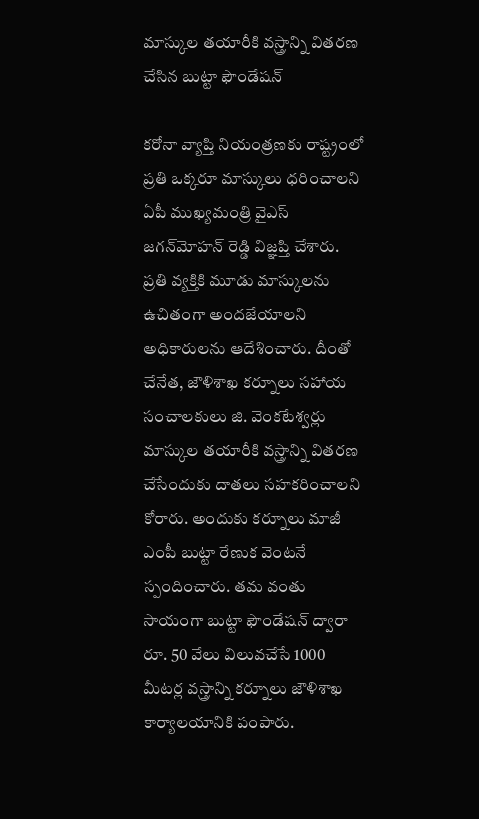మాస్కుల తయారీకి వస్త్రాన్ని వితరణ చేసిన బుట్టా ఫౌండేషన్‌

కరోనా వ్యాప్తి నియంత్రణకు రాష్ట్రంలో ప్రతి ఒక్కరూ మాస్కులు ధరించాలని ఏపీ ముఖ్యమంత్రి వైఎస్‌ జగన్‌మోహన్‌ రెడ్డి విజ్ఞప్తి చేశారు. ప్రతి వ్యక్తికి మూడు మాస్కులను ఉచితంగా అందజేయాలని అధికారులను ఆదేశించారు. దీంతో చేనేత, జౌళిశాఖ కర్నూలు సహాయ సంచాలకులు జి. వెంకటేశ్వర్లు మాస్కుల తయారీకి వస్త్రాన్ని వితరణ చేసేందుకు దాతలు సహకరించాలని కోరారు. అందుకు కర్నూలు మాజీ ఎంపీ బుట్టా రేణుక వెంటనే స్పందించారు. తమ వంతు సాయంగా బుట్టా ఫౌండేషన్‌ ద్వారా రూ. 50 వేలు విలువచేసే 1000 మీటర్ల వస్త్రాన్ని కర్నూలు జౌళిశాఖ కార్యాలయానికి పంపారు.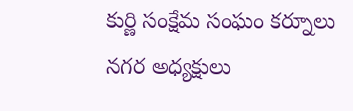కుర్ణి సంక్షేమ సంఘం కర్నూలు నగర అధ్యక్షులు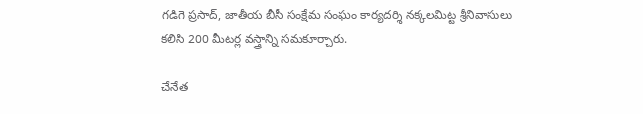గడిగె ప్రసాద్‌, జాతీయ బీసీ సంక్షేమ సంఘం కార్యదర్శి నక్కలమిట్ట శ్రీనివాసులు కలిసి 200 మీటర్ల వస్త్రాన్ని సమకూర్చారు.

చేనేత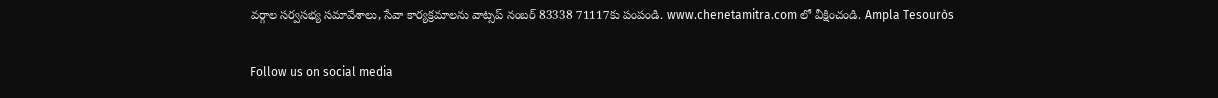వర్గాల సర్వసభ్య సమావేశాలు, సేవా కార్యక్రమాలను వాట్సప్‌ నంబర్‌ 83338 71117కు పంపండి. www.chenetamitra.com లో వీక్షించండి. Ampla Tesouròs

Follow us on social media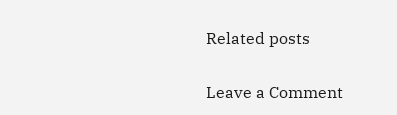Related posts

Leave a Comment